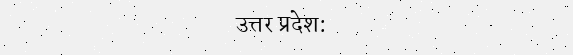उत्तर प्रदेश: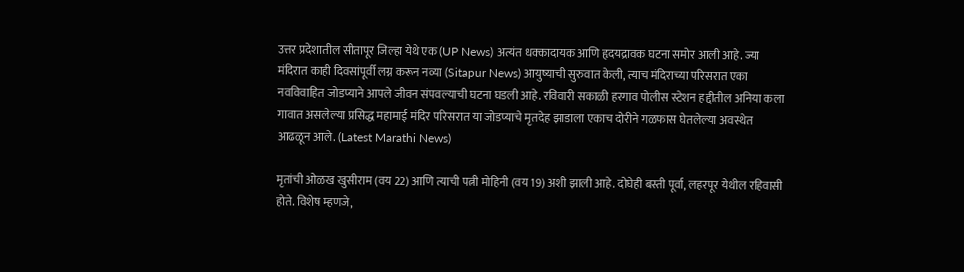उत्तर प्रदेशातील सीतापूर जिल्हा येथे एक (UP News) अत्यंत धक्कादायक आणि हृदयद्रावक घटना समोर आली आहे. ज्या मंदिरात काही दिवसांपूर्वी लग्न करून नव्या (Sitapur News) आयुष्याची सुरुवात केली, त्याच मंदिराच्या परिसरात एका नवविवाहित जोडप्याने आपले जीवन संपवल्याची घटना घडली आहे. रविवारी सकाळी हरगाव पोलीस स्टेशन हद्दीतील अनिया कला गावात असलेल्या प्रसिद्ध महामाई मंदिर परिसरात या जोडप्याचे मृतदेह झाडाला एकाच दोरीने गळफास घेतलेल्या अवस्थेत आढळून आले. (Latest Marathi News)

मृतांची ओळख खुसीराम (वय 22) आणि त्याची पत्नी मोहिनी (वय 19) अशी झाली आहे. दोघेही बस्ती पूर्वा, लहरपूर येथील रहिवासी होते. विशेष म्हणजे,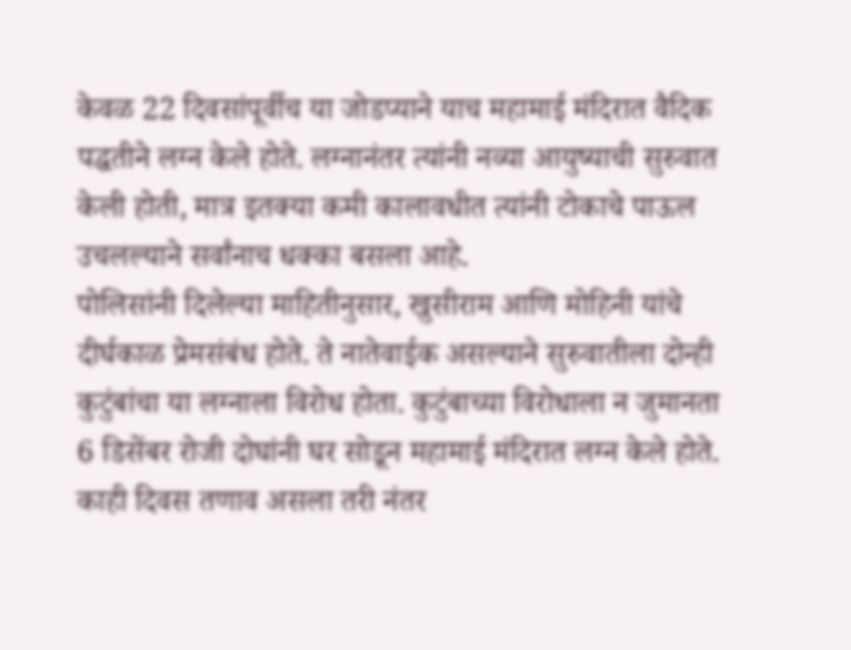केवळ 22 दिवसांपूर्वीच या जोडप्याने याच महामाई मंदिरात वैदिक पद्धतीने लग्न केले होते. लग्नानंतर त्यांनी नव्या आयुष्याची सुरुवात केली होती, मात्र इतक्या कमी कालावधीत त्यांनी टोकाचे पाऊल उचलल्याने सर्वांनाच धक्का बसला आहे.
पोलिसांनी दिलेल्या माहितीनुसार, खुसीराम आणि मोहिनी यांचे दीर्घकाळ प्रेमसंबंध होते. ते नातेवाईक असल्याने सुरुवातीला दोन्ही कुटुंबांचा या लग्नाला विरोध होता. कुटुंबाच्या विरोधाला न जुमानता 6 डिसेंबर रोजी दोघांनी घर सोडून महामाई मंदिरात लग्न केले होते. काही दिवस तणाव असला तरी नंतर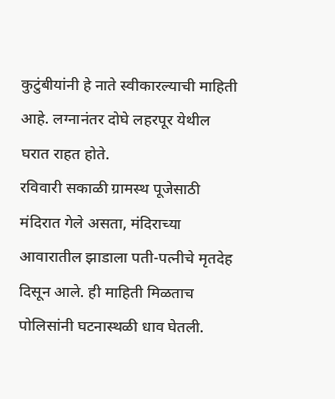कुटुंबीयांनी हे नाते स्वीकारल्याची माहिती आहे. लग्नानंतर दोघे लहरपूर येथील घरात राहत होते.
रविवारी सकाळी ग्रामस्थ पूजेसाठी मंदिरात गेले असता, मंदिराच्या आवारातील झाडाला पती-पत्नीचे मृतदेह दिसून आले. ही माहिती मिळताच पोलिसांनी घटनास्थळी धाव घेतली.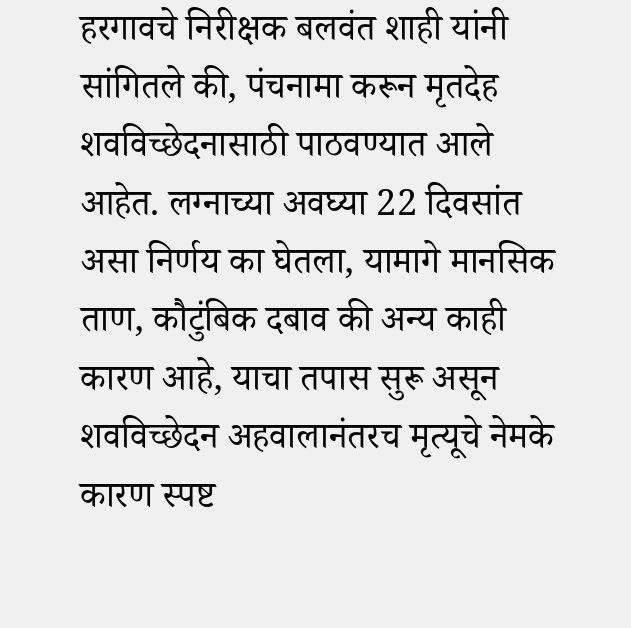हरगावचे निरीक्षक बलवंत शाही यांनी सांगितले की, पंचनामा करून मृतदेह शवविच्छेदनासाठी पाठवण्यात आले आहेत. लग्नाच्या अवघ्या 22 दिवसांत असा निर्णय का घेतला, यामागे मानसिक ताण, कौटुंबिक दबाव की अन्य काही कारण आहे, याचा तपास सुरू असून शवविच्छेदन अहवालानंतरच मृत्यूचे नेमके कारण स्पष्ट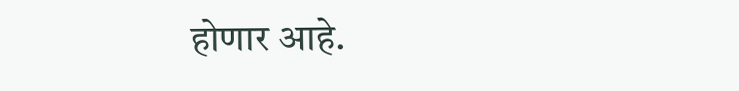होणार आहे.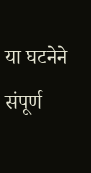या घटनेने संपूर्ण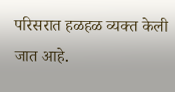परिसरात हळहळ व्यक्त केली जात आहे.